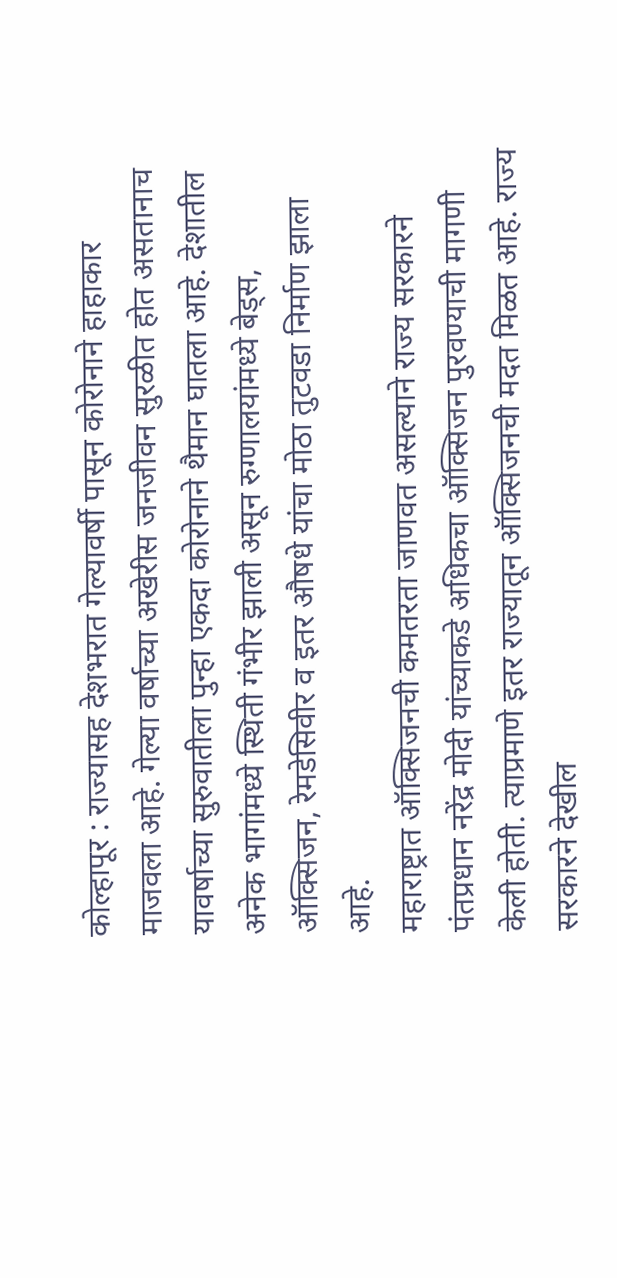कोल्हापूर : राज्यासह देशभरात गेल्यावर्षी पासून कोरोनाने हाहाकार माजवला आहे. गेल्या वर्षाच्या अखेरीस जनजीवन सुरळीत होत असतानाच यावर्षाच्या सुरुवातीला पुन्हा एकदा कोरोनाने थैमान घातला आहे. देशातील अनेक भागांमध्ये स्थिती गंभीर झाली असून रुग्णालयांमध्ये बेड्स, ऑक्सिजन, रेमडेसिवीर व इतर औषधे यांचा मोठा तुटवडा निर्माण झाला आहे.
महाराष्ट्रात ऑक्सिजनची कमतरता जाणवत असल्याने राज्य सरकारने पंतप्रधान नरेंद्र मोदी यांच्याकडे अधिकचा ऑक्सिजन पुरवण्याची मागणी केली होती. त्याप्रमाणे इतर राज्यातून ऑक्सिजनची मदत मिळत आहे. राज्य सरकारने देखील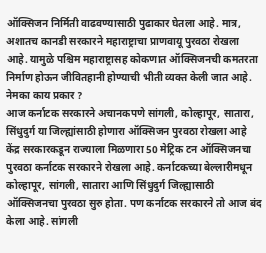ऑक्सिजन निर्मिती वाढवण्यासाठी पुढाकार घेतला आहे. मात्र, अशातच कानडी सरकारने महाराष्ट्राचा प्राणवायू पुरवठा रोखला आहे. यामुळे पश्चिम महाराष्ट्रासह कोकणात ऑक्सिजनची कमतरता निर्माण होऊन जीवितहानी होण्याची भीती व्यक्त केली जात आहे.
नेमका काय प्रकार ?
आज कर्नाटक सरकारने अचानकपणे सांगली, कोल्हापूर, सातारा, सिंधुदुर्ग या जिल्ह्यांसाठी होणारा ऑक्सिजन पुरवठा रोखला आहे केंद्र सरकारकडून राज्याला मिळणारा 50 मेट्रिक टन ऑक्सिजनचा पुरवठा कर्नाटक सरकारने रोखला आहे. कर्नाटकच्या बेल्लारीमधून कोल्हापूर, सांगली, सातारा आणि सिंधुदुर्ग जिल्ह्यासाठी ऑक्सिजनचा पुरवठा सुरु होता. पण कर्नाटक सरकारने तो आज बंद केला आहे. सांगली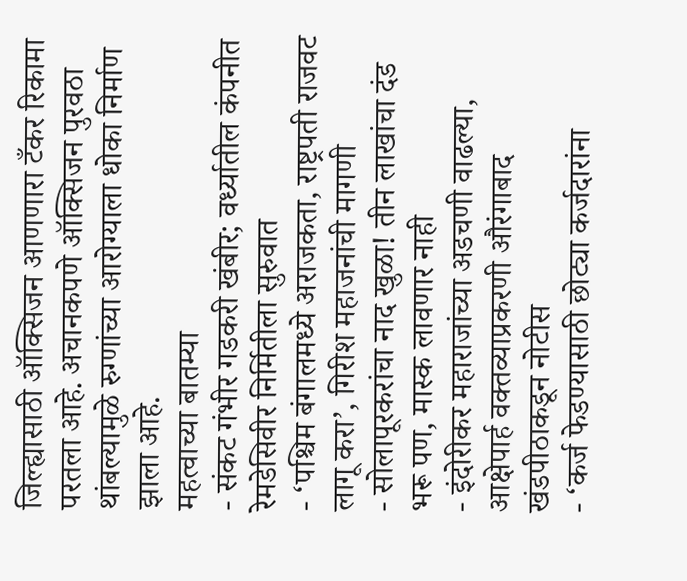जिल्ह्यासाठी ऑक्सिजन आणणारा टँकर रिकामा परतला आहे. अचानकपणे ऑक्सिजन पुरवठा थांबल्यामुळे रुग्णांच्या आरोग्याला धोका निर्माण झाला आहे.
महत्वाच्या बातम्या
- संकट गंभीर गडकरी खंबीर; वर्ध्यातील कंपनीत रेमडेसिवीर निर्मितीला सुरुवात
- ‘पश्चिम बंगालमध्ये अराजकता, राष्ट्रपती राजवट लागू करा’, गिरीश महाजनांची मागणी
- सोलापूरकरांचा नाद खुळा! तीन लाखांचा दंड भरू पण, मास्क लावणार नाही
- इंदोरीकर महाराजांच्या अडचणी वाढल्या, आक्षेपार्ह वक्तव्याप्रकरणी औरंगाबाद खंडपीठाकडून नोटीस
- ‘कर्ज फेडण्यासाठी छोट्या कर्जदारांना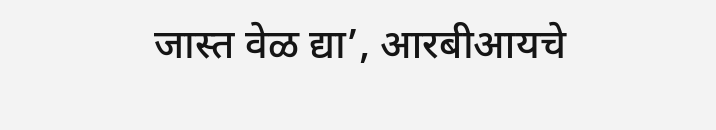जास्त वेळ द्या’, आरबीआयचे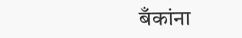बँकांना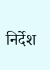निर्देश